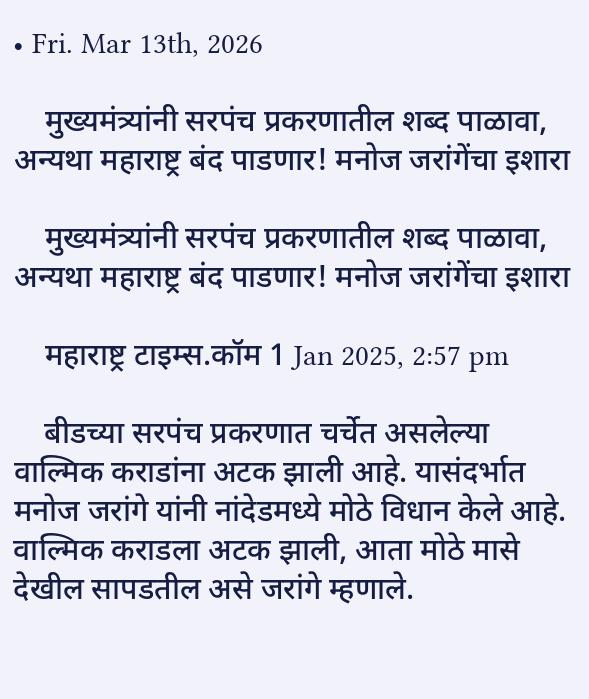• Fri. Mar 13th, 2026

    मुख्यमंत्र्यांनी सरपंच प्रकरणातील शब्द पाळावा, अन्यथा महाराष्ट्र बंद पाडणार! मनोज जरांगेंचा इशारा

    मुख्यमंत्र्यांनी सरपंच प्रकरणातील शब्द पाळावा, अन्यथा महाराष्ट्र बंद पाडणार! मनोज जरांगेंचा इशारा

    महाराष्ट्र टाइम्स.कॉम 1 Jan 2025, 2:57 pm

    बीडच्या सरपंच प्रकरणात चर्चेत असलेल्या वाल्मिक कराडांना अटक झाली आहे. यासंदर्भात मनोज जरांगे यांनी नांदेडमध्ये मोठे विधान केले आहे. वाल्मिक कराडला अटक झाली, आता मोठे मासे देखील सापडतील असे जरांगे म्हणाले.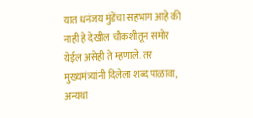यात धनंजय मुंडेंचा सहभाग आहे की नाही हे देखील चौकशीतून समोर येईल असेही ते म्हणाले. तर मुख्यमंत्र्यांनी दिलेला शब्द पाळावा, अन्यथा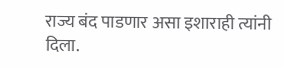राज्य बंद पाडणार असा इशाराही त्यांनी दिला.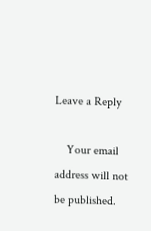Leave a Reply

    Your email address will not be published.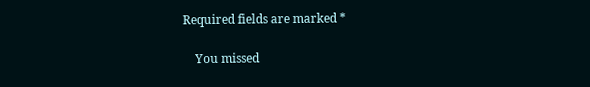Required fields are marked *

    You missed